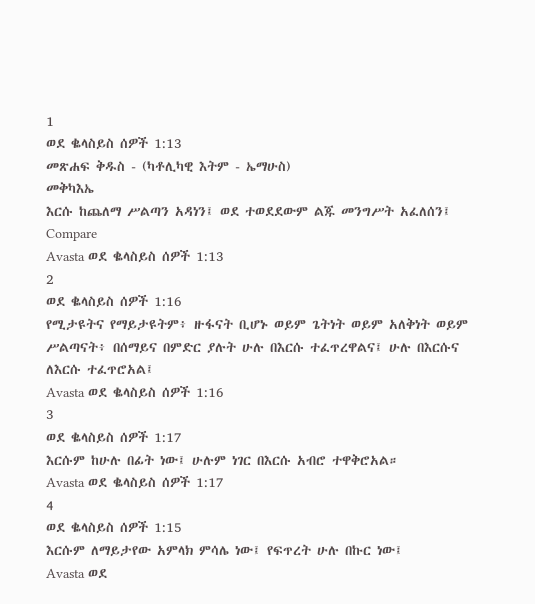1
ወደ ቈላስይስ ሰዎች 1:13
መጽሐፍ ቅዱስ - (ካቶሊካዊ እትም - ኤማሁስ)
መቅካእኤ
እርሱ ከጨለማ ሥልጣን አዳነን፤ ወደ ተወደደውም ልጁ መንግሥት አፈለሰን፤
Compare
Avasta ወደ ቈላስይስ ሰዎች 1:13
2
ወደ ቈላስይስ ሰዎች 1:16
የሚታዩትና የማይታዩትም፥ ዙፋናት ቢሆኑ ወይም ጌትነት ወይም አለቅነት ወይም ሥልጣናት፥ በሰማይና በምድር ያሉት ሁሉ በእርሱ ተፈጥረዋልና፤ ሁሉ በእርሱና ለእርሱ ተፈጥሮአል፤
Avasta ወደ ቈላስይስ ሰዎች 1:16
3
ወደ ቈላስይስ ሰዎች 1:17
እርሱም ከሁሉ በፊት ነው፤ ሁሉም ነገር በእርሱ አብሮ ተዋቅሮአል።
Avasta ወደ ቈላስይስ ሰዎች 1:17
4
ወደ ቈላስይስ ሰዎች 1:15
እርሱም ለማይታየው አምላክ ምሳሌ ነው፤ የፍጥረት ሁሉ በኩር ነው፤
Avasta ወደ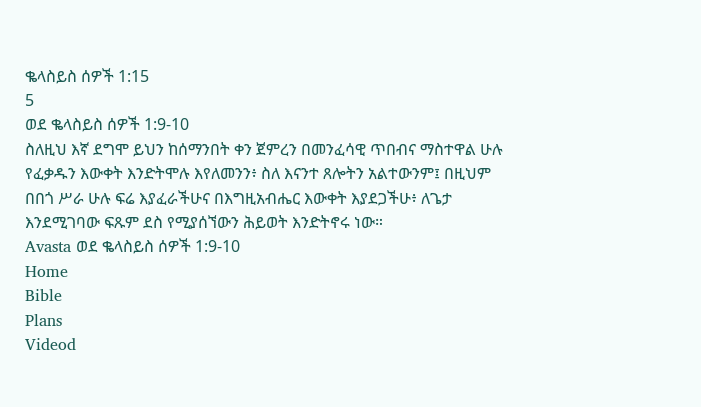ቈላስይስ ሰዎች 1:15
5
ወደ ቈላስይስ ሰዎች 1:9-10
ስለዚህ እኛ ደግሞ ይህን ከሰማንበት ቀን ጀምረን በመንፈሳዊ ጥበብና ማስተዋል ሁሉ የፈቃዱን እውቀት እንድትሞሉ እየለመንን፥ ስለ እናንተ ጸሎትን አልተውንም፤ በዚህም በበጎ ሥራ ሁሉ ፍሬ እያፈራችሁና በእግዚአብሔር እውቀት እያደጋችሁ፥ ለጌታ እንደሚገባው ፍጹም ደስ የሚያሰኘውን ሕይወት እንድትኖሩ ነው።
Avasta ወደ ቈላስይስ ሰዎች 1:9-10
Home
Bible
Plans
Videod